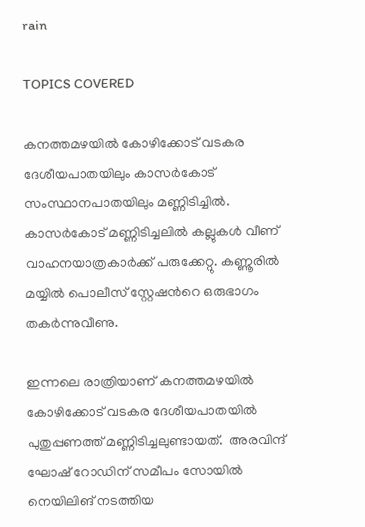rain

TOPICS COVERED

കനത്തമഴയില്‍ കോഴിക്കോട് വടകര ദേശീയപാതയിലും കാസര്‍കോട് സംസ്ഥാനപാതയിലും മണ്ണിടിച്ചില്‍. കാസര്‍കോട് മണ്ണിടിച്ചലില്‍ കല്ലുകള്‍ വീണ് വാഹനയാത്രകാര്‍ക്ക് പരുക്കേറ്റു. കണ്ണൂരില്‍ മയ്യില്‍ പൊലീസ് സ്റ്റേഷന്‍റെ ഒരുഭാഗം തകര്‍ന്നുവീണു.

ഇന്നലെ രാത്രിയാണ് കനത്തമഴയില്‍ കോഴിക്കോട് വടകര ദേശീയപാതയില്‍ പുതുപ്പണത്ത് മണ്ണിടിച്ചലുണ്ടായത്.  അരവിന്ദ് ഘോഷ് റോഡിന് സമീപം സോയില്‍ നെയിലിങ് നടത്തിയ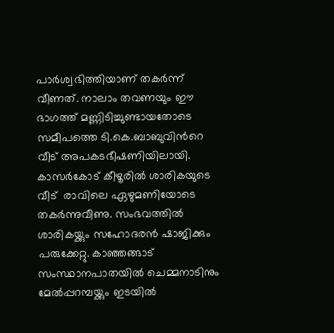പാര്‍ശ്വഭിത്തിയാണ് തകര്‍ന്ന് വീണത്. നാലാം തവണയും ഈ ഭാഗത്ത് മണ്ണിടിച്ചുണ്ടായതോടെ സമീപത്തെ ടി.കെ.ബാബുവിന്‍റെ വീട് അപകടഭീഷണിയിലായി. കാസര്‍കോട് കീഴൂരില്‍ ശാരികയുടെ വീട്  രാവിലെ ഏഴുമണിയോടെ തകര്‍ന്നുവീണു. സംഭവത്തില്‍ ശാരികയ്ക്കും സഹോദരന്‍ ഷാജിക്കും പരുക്കേറ്റു. കാഞ്ഞങ്ങാട് സംസ്ഥാനപാതയില്‍ ചെമ്മനാടിനും മേല്‍പ്പറമ്പയ്ക്കും ഇടയില്‍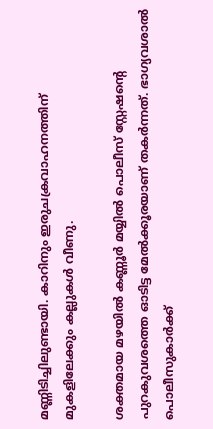മണ്ണിടിച്ചിലുണ്ടായി. കാറിനും ഇരുചക്രവാഹനത്തിന് മുകളിലേക്കും കല്ലുകള്‍ വീണു.

ശക്തമായ മഴയില്‍ കണ്ണൂര്‍ മയ്യില്‍ പൊലീസ് സ്റ്റേഷന്‍റെ പുറകുവശത്തെ ഓടിട്ട മേല്‍ക്കൂരയാണ് തകര്‍ന്നത്. ഭാഗ്യവശാല്‍ പൊലീസുകാര്‍ക്ക്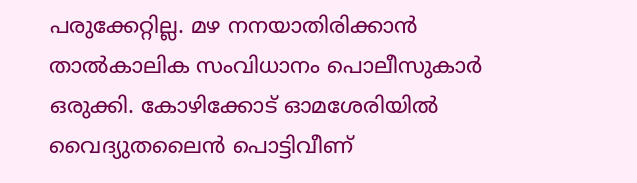പരുക്കേറ്റില്ല. മഴ നനയാതിരിക്കാന്‍ താല്‍കാലിക സംവിധാനം പൊലീസുകാര്‍ ഒരുക്കി. കോഴിക്കോട് ഓമശേരിയില്‍ വൈദ്യുതലൈന്‍ പൊട്ടിവീണ്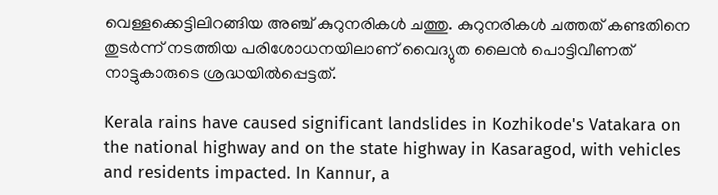വെള്ളക്കെട്ടിലിറങ്ങിയ അഞ്ച് കുറുനരികള്‍ ചത്തു. കുറുനരികള്‍ ചത്തത് കണ്ടതിനെ തുടര്‍ന്ന് നടത്തിയ പരിശോധനയിലാണ് വൈദ്യുത ലൈന്‍ പൊട്ടിവീണത് നാട്ടുകാരുടെ ശ്രദ്ധയില്‍പ്പെട്ടത്.

Kerala rains have caused significant landslides in Kozhikode's Vatakara on the national highway and on the state highway in Kasaragod, with vehicles and residents impacted. In Kannur, a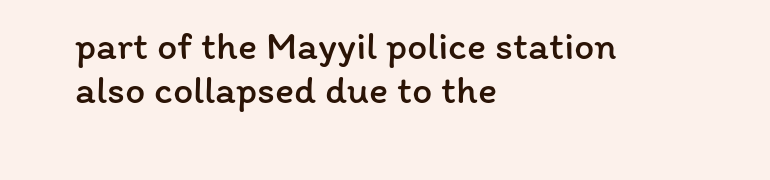part of the Mayyil police station also collapsed due to the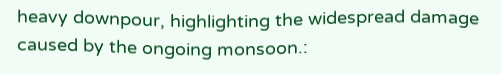heavy downpour, highlighting the widespread damage caused by the ongoing monsoon.: